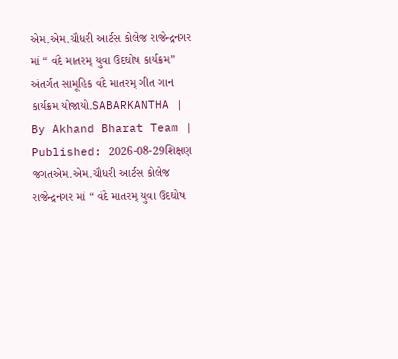એમ.એમ.ચૌધરી આર્ટસ કોલેજ રાજેન્દ્રનગર માં “ વંદે માતરમ્ યુવા ઉદઘોષ કાર્યક્રમ” અંતર્ગત સામૂહિક વંદે માતરમ્ ગીત ગાન કાર્યક્રમ યોજાયો.SABARKANTHA | By Akhand Bharat Team | Published: 2026-08-29શિક્ષણ જગતએમ.એમ.ચૌધરી આર્ટસ કોલેજ રાજેન્દ્રનગર માં “ વંદે માતરમ્ યુવા ઉદઘોષ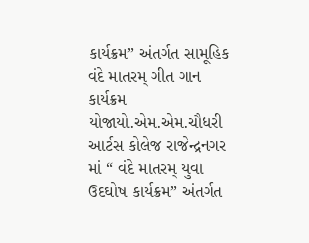કાર્યક્રમ” અંતર્ગત સામૂહિક વંદે માતરમ્ ગીત ગાન કાર્યક્રમ યોજાયો.એમ.એમ.ચૌધરી આર્ટસ કોલેજ રાજેન્દ્રનગર માં “ વંદે માતરમ્ યુવા ઉદઘોષ કાર્યક્રમ” અંતર્ગત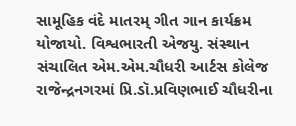સામૂહિક વંદે માતરમ્ ગીત ગાન કાર્યક્રમ યોજાયો. વિશ્વભારતી એજયુ. સંસ્થાન સંચાલિત એમ.એમ.ચૌધરી આર્ટસ કોલેજ રાજેન્દ્રનગરમાં પ્રિ.ડૉ.પ્રવિણભાઈ ચૌધરીના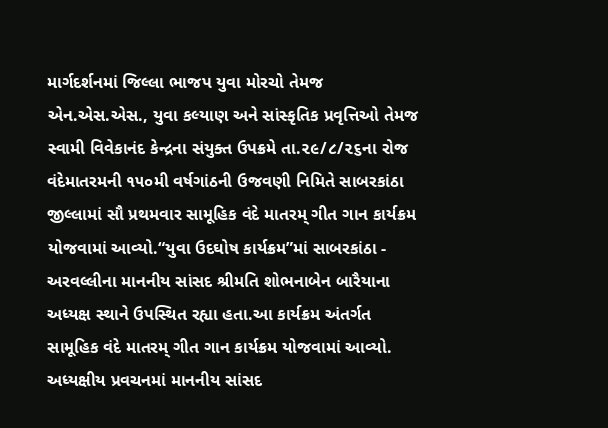માર્ગદર્શનમાં જિલ્લા ભાજપ યુવા મોરચો તેમજ એન.એસ.એસ., યુવા કલ્યાણ અને સાંસ્કૃતિક પ્રવૃત્તિઓ તેમજ સ્વામી વિવેકાનંદ કેન્દ્રના સંયુક્ત ઉપક્રમે તા.૨૯/૮/૨૬ના રોજ વંદેમાતરમની ૧૫૦મી વર્ષગાંઠની ઉજવણી નિમિતે સાબરકાંઠા જીલ્લામાં સૌ પ્રથમવાર સામૂહિક વંદે માતરમ્ ગીત ગાન કાર્યક્રમ યોજવામાં આવ્યો.“યુવા ઉદઘોષ કાર્યક્રમ”માં સાબરકાંઠા - અરવલ્લીના માનનીય સાંસદ શ્રીમતિ શોભનાબેન બારૈયાના અધ્યક્ષ સ્થાને ઉપસ્થિત રહ્યા હતા.આ કાર્યક્રમ અંતર્ગત સામૂહિક વંદે માતરમ્ ગીત ગાન કાર્યક્રમ યોજવામાં આવ્યો. અધ્યક્ષીય પ્રવચનમાં માનનીય સાંસદ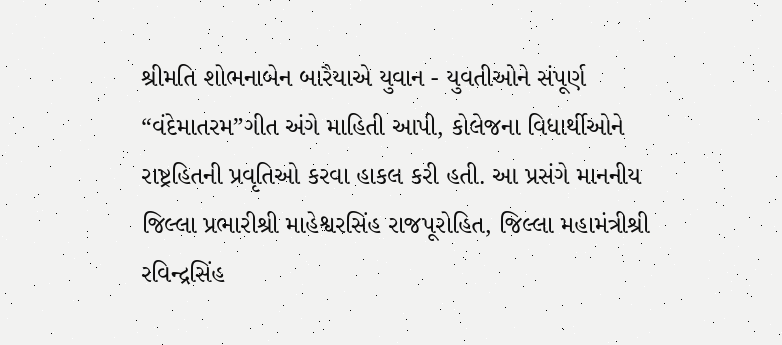શ્રીમતિ શોભનાબેન બારૈયાએ યુવાન - યુવતીઓને સંપૂર્ણ “વંદેમાતરમ”ગીત અંગે માહિતી આપી, કોલેજના વિધાર્થીઓને રાષ્ટ્રહિતની પ્રવૃતિઓ કરવા હાકલ કરી હતી. આ પ્રસંગે માનનીય જિલ્લા પ્રભારીશ્રી માહેશ્વરસિંહ રાજપૂરોહિત, જિલ્લા મહામંત્રીશ્રી રવિન્દ્રસિંહ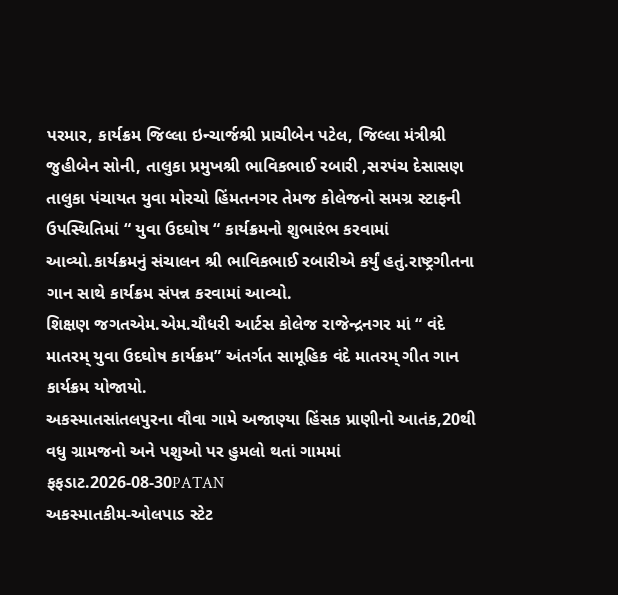પરમાર, કાર્યક્રમ જિલ્લા ઇન્ચાર્જશ્રી પ્રાચીબેન પટેલ, જિલ્લા મંત્રીશ્રી જુહીબેન સોની, તાલુકા પ્રમુખશ્રી ભાવિકભાઈ રબારી ,સરપંચ દેસાસણ તાલુકા પંચાયત યુવા મોરચો હિંમતનગર તેમજ કોલેજનો સમગ્ર સ્ટાફની ઉપસ્થિતિમાં “ યુવા ઉદઘોષ “ કાર્યક્રમનો શુભારંભ કરવામાં આવ્યો.કાર્યક્રમનું સંચાલન શ્રી ભાવિકભાઈ રબારીએ કર્યું હતું.રાષ્ટ્રગીતના ગાન સાથે કાર્યક્રમ સંપન્ન કરવામાં આવ્યો.
શિક્ષણ જગતએમ.એમ.ચૌધરી આર્ટસ કોલેજ રાજેન્દ્રનગર માં “ વંદે માતરમ્ યુવા ઉદઘોષ કાર્યક્રમ” અંતર્ગત સામૂહિક વંદે માતરમ્ ગીત ગાન કાર્યક્રમ યોજાયો.
અકસ્માતસાંતલપુરના વૌવા ગામે અજાણ્યા હિંસક પ્રાણીનો આતંક,20થી વધુ ગ્રામજનો અને પશુઓ પર હુમલો થતાં ગામમાં ફફડાટ.2026-08-30PATAN
અકસ્માતકીમ-ઓલપાડ સ્ટેટ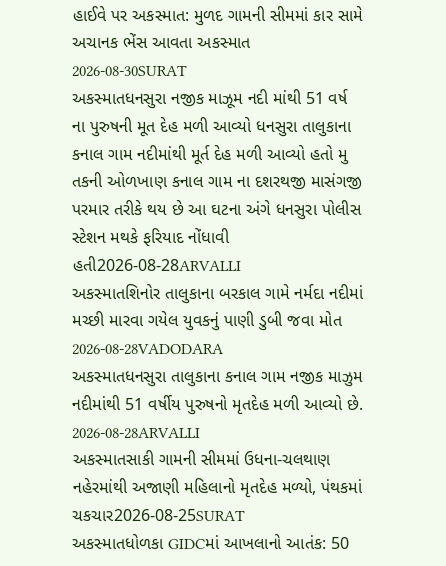હાઈવે પર અકસ્માત: મુળદ ગામની સીમમાં કાર સામે અચાનક ભેંસ આવતા અકસ્માત 2026-08-30SURAT
અકસ્માતધનસુરા નજીક માઝૂમ નદી માંથી 51 વર્ષ ના પુરુષની મૂત દેહ મળી આવ્યો ધનસુરા તાલુકાના કનાલ ગામ નદીમાંથી મૂર્ત દેહ મળી આવ્યો હતો મુ તકની ઓળખાણ કનાલ ગામ ના દશરથજી માસંગજી પરમાર તરીકે થય છે આ ઘટના અંગે ધનસુરા પોલીસ સ્ટેશન મથકે ફરિયાદ નોંધાવી હતી2026-08-28ARVALLI
અકસ્માતશિનોર તાલુકાના બરકાલ ગામે નર્મદા નદીમાં મચ્છી મારવા ગયેલ યુવકનું પાણી ડુબી જવા મોત 2026-08-28VADODARA
અકસ્માતધનસુરા તાલુકાના કનાલ ગામ નજીક માઝુમ નદીમાંથી 51 વર્ષીય પુરુષનો મૃતદેહ મળી આવ્યો છે. 2026-08-28ARVALLI
અકસ્માતસાકી ગામની સીમમાં ઉધના-ચલથાણ નહેરમાંથી અજાણી મહિલાનો મૃતદેહ મળ્યો, પંથકમાં ચકચાર2026-08-25SURAT
અકસ્માતધોળકા GIDCમાં આખલાનો આતંક: 50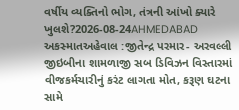વર્ષીય વ્યક્તિનો ભોગ, તંત્રની આંખો ક્યારે ખુલશે?2026-08-24AHMEDABAD
અકસ્માતઅહેવાલ :જીતેન્દ્ર પરમાર- અરવલ્લી જીઇબીના શામળાજી સબ ડિવિઝન વિસ્તારમાં વીજકર્મચારીનું કરંટ લાગતા મોત, કરૂણ ઘટના સામે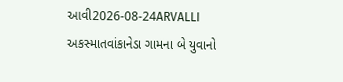આવી2026-08-24ARVALLI
અકસ્માતવાંકાનેડા ગામના બે યુવાનો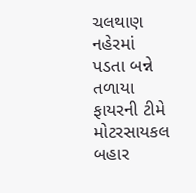ચલથાણ નહેરમાં પડતા બન્ને તળાયા ફાયરની ટીમે મોટરસાયકલ બહાર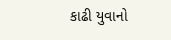કાઢી યુવાનો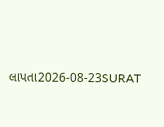લાપતા2026-08-23SURAT